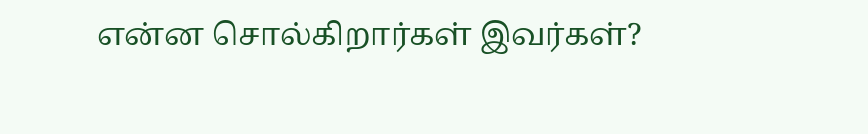என்ன சொல்கிறார்கள் இவர்கள்?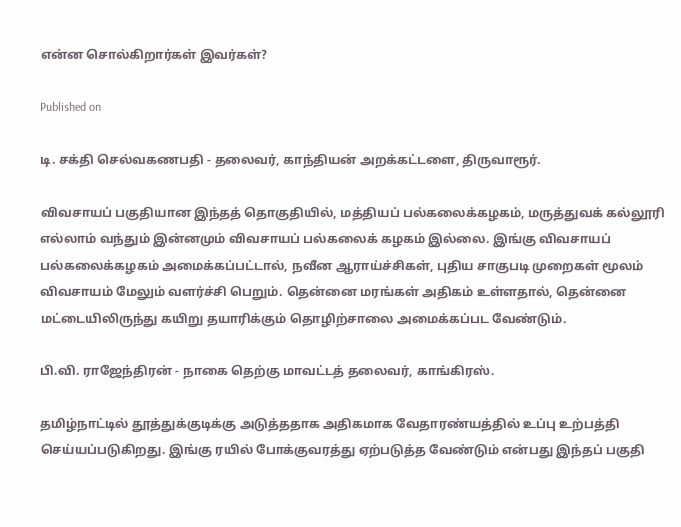என்ன சொல்கிறார்கள் இவர்கள்?

Published on

டி. சக்தி செல்வகணபதி - தலைவர், காந்தியன் அறக்கட்டளை, திருவாரூர்.

விவசாயப் பகுதியான இந்தத் தொகுதியில், மத்தியப் பல்கலைக்கழகம், மருத்துவக் கல்லூரி எல்லாம் வந்தும் இன்னமும் விவசாயப் பல்கலைக் கழகம் இல்லை. இங்கு விவசாயப் பல்கலைக்கழகம் அமைக்கப்பட்டால், நவீன ஆராய்ச்சிகள், புதிய சாகுபடி முறைகள் மூலம் விவசாயம் மேலும் வளர்ச்சி பெறும். தென்னை மரங்கள் அதிகம் உள்ளதால், தென்னை மட்டையிலிருந்து கயிறு தயாரிக்கும் தொழிற்சாலை அமைக்கப்பட வேண்டும்.

பி.வி. ராஜேந்திரன் - நாகை தெற்கு மாவட்டத் தலைவர், காங்கிரஸ்.

தமிழ்நாட்டில் தூத்துக்குடிக்கு அடுத்ததாக அதிகமாக வேதாரண்யத்தில் உப்பு உற்பத்தி செய்யப்படுகிறது. இங்கு ரயில் போக்குவரத்து ஏற்படுத்த வேண்டும் என்பது இந்தப் பகுதி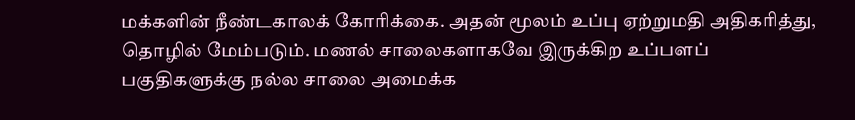மக்களின் நீண்டகாலக் கோரிக்கை. அதன் மூலம் உப்பு ஏற்றுமதி அதிகரித்து, தொழில் மேம்படும். மணல் சாலைகளாகவே இருக்கிற உப்பளப் பகுதிகளுக்கு நல்ல சாலை அமைக்க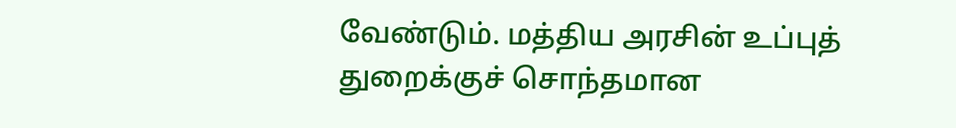வேண்டும். மத்திய அரசின் உப்புத் துறைக்குச் சொந்தமான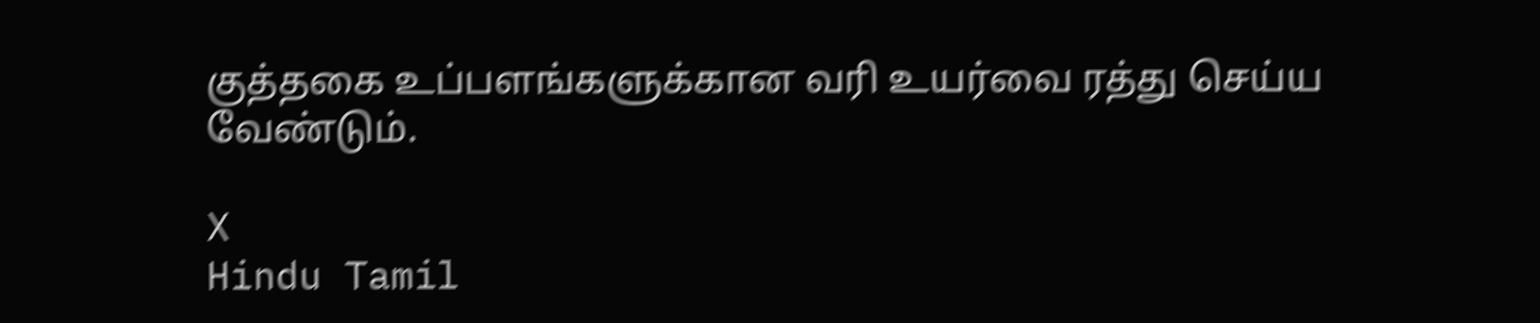குத்தகை உப்பளங்களுக்கான வரி உயர்வை ரத்து செய்ய வேண்டும்.

X
Hindu Tamil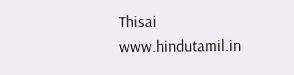Thisai
www.hindutamil.in